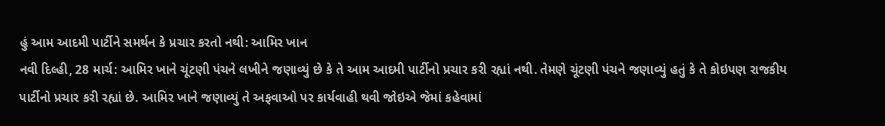હું આમ આદમી પાર્ટીને સમર્થન કે પ્રચાર કરતો નથી: આમિર ખાન
નવી દિલ્હી, 28 માર્ચ: આમિર ખાને ચૂંટણી પંચને લખીને જણાવ્યું છે કે તે આમ આદમી પાર્ટીનો પ્રચાર કરી રહ્યાં નથી. તેમણે ચૂંટણી પંચને જણાવ્યું હતું કે તે કોઇપણ રાજકીય પાર્ટીનો પ્રચાર કરી રહ્યાં છે. આમિર ખાને જણાવ્યું તે અફવાઓ પર કાર્યવાહી થવી જોઇએ જેમાં કહેવામાં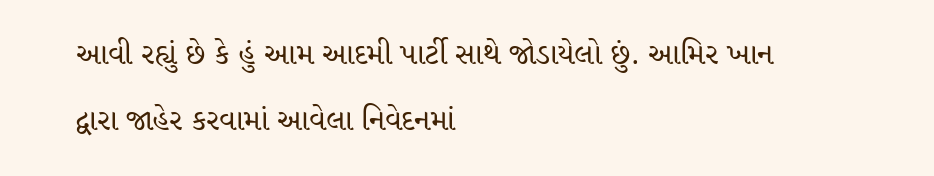આવી રહ્યું છે કે હું આમ આદમી પાર્ટી સાથે જોડાયેલો છું. આમિર ખાન દ્વારા જાહેર કરવામાં આવેલા નિવેદનમાં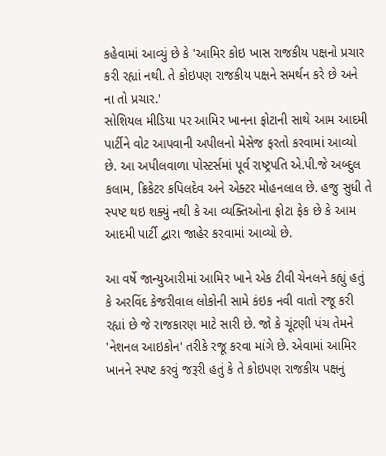કહેવામાં આવ્યું છે કે 'આમિર કોઇ ખાસ રાજકીય પક્ષનો પ્રચાર કરી રહ્યાં નથી. તે કોઇપણ રાજકીય પક્ષને સમર્થન કરે છે અને ના તો પ્રચાર.'
સોશિયલ મીડિયા પર આમિર ખાનના ફોટાની સાથે આમ આદમી પાર્ટીને વોટ આપવાની અપીલનો મેસેજ ફરતો કરવામાં આવ્યો છે. આ અપીલવાળા પોસ્ટર્સમાં પૂર્વ રાષ્ટ્રપતિ એ.પી.જે અબ્દુલ કલામ, ક્રિકેટર કપિલદેવ અને એક્ટર મોહનલાલ છે. હજુ સુધી તે સ્પષ્ટ થઇ શક્યું નથી કે આ વ્યક્તિઓના ફોટા ફેક છે કે આમ આદમી પાર્ટી દ્વારા જાહેર કરવામાં આવ્યો છે.

આ વર્ષે જાન્યુઆરીમાં આમિર ખાને એક ટીવી ચેનલને કહ્યું હતું કે અરવિંદ કેજરીવાલ લોકોની સામે કંઇક નવી વાતો રજૂ કરી રહ્યાં છે જે રાજકારણ માટે સારી છે. જો કે ચૂંટણી પંચ તેમને 'નેશનલ આઇકોન' તરીકે રજૂ કરવા માંગે છે. એવામાં આમિર ખાનને સ્પષ્ટ કરવું જરૂરી હતું કે તે કોઇપણ રાજકીય પક્ષનું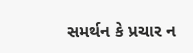સમર્થન કે પ્રચાર ન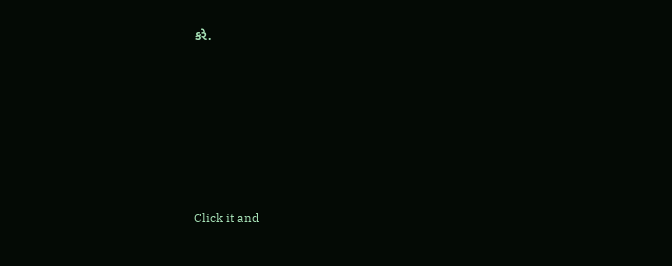કરે.












Click it and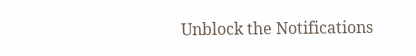Unblock the Notifications